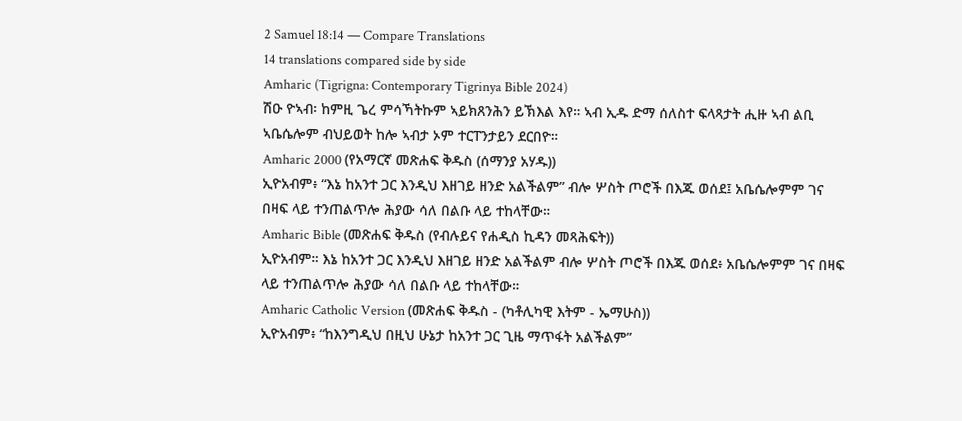2 Samuel 18:14 — Compare Translations
14 translations compared side by side
Amharic (Tigrigna: Contemporary Tigrinya Bible 2024)
ሽዑ ዮኣብ፡ ከምዚ ጌረ ምሳኻትኩም ኣይክጸንሕን ይኽእል እየ። ኣብ ኢዱ ድማ ሰለስተ ፍላጻታት ሒዙ ኣብ ልቢ ኣቤሴሎም ብህይወት ከሎ ኣብታ ኦም ተርፐንታይን ደርበዮ።
Amharic 2000 (የአማርኛ መጽሐፍ ቅዱስ (ሰማንያ አሃዱ))
ኢዮአብም፥ “እኔ ከአንተ ጋር እንዲህ እዘገይ ዘንድ አልችልም” ብሎ ሦስት ጦሮች በእጁ ወሰደ፤ አቤሴሎምም ገና በዛፍ ላይ ተንጠልጥሎ ሕያው ሳለ በልቡ ላይ ተከላቸው።
Amharic Bible (መጽሐፍ ቅዱስ (የብሉይና የሐዲስ ኪዳን መጻሕፍት))
ኢዮአብም። እኔ ከአንተ ጋር እንዲህ እዘገይ ዘንድ አልችልም ብሎ ሦስት ጦሮች በእጁ ወሰደ፥ አቤሴሎምም ገና በዛፍ ላይ ተንጠልጥሎ ሕያው ሳለ በልቡ ላይ ተከላቸው።
Amharic Catholic Version (መጽሐፍ ቅዱስ - (ካቶሊካዊ እትም - ኤማሁስ))
ኢዮአብም፥ “ከእንግዲህ በዚህ ሁኔታ ከአንተ ጋር ጊዜ ማጥፋት አልችልም”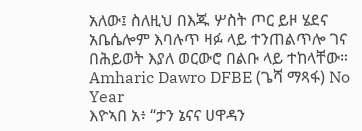አለው፤ ስለዚህ በእጁ ሦስት ጦር ይዞ ሄደና አቤሴሎም እባሉጥ ዛፉ ላይ ተንጠልጥሎ ገና በሕይወት እያለ ወርውሮ በልቡ ላይ ተከላቸው።
Amharic Dawro DFBE (ጌሻ ማጻፋ) No Year
እዮኣበ አ፥ “ታን ኔናና ሀዋዳን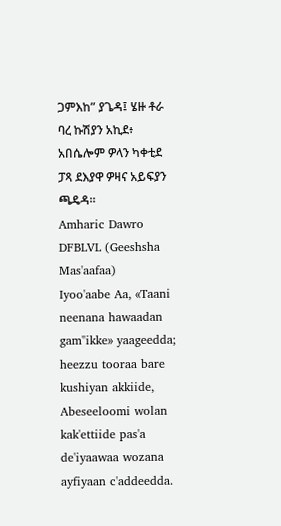ጋምእከ” ያጌዳ፤ ሄዙ ቶራ ባረ ኩሽያን አኪደ፥ አበሴሎም ዎላን ካቀቲደ ፓጻ ደእያዋ ዎዛና አይፍያን ጫዴዳ።
Amharic Dawro DFBLVL (Geeshsha Mas'aafaa)
Iyoo'aabe Aa, «Taani neenana hawaadan gam"ikke» yaageedda; heezzu tooraa bare kushiyan akkiide, Abeseeloomi wolan kak'ettiide pas'a de'iyaawaa wozana ayfiyaan c'addeedda.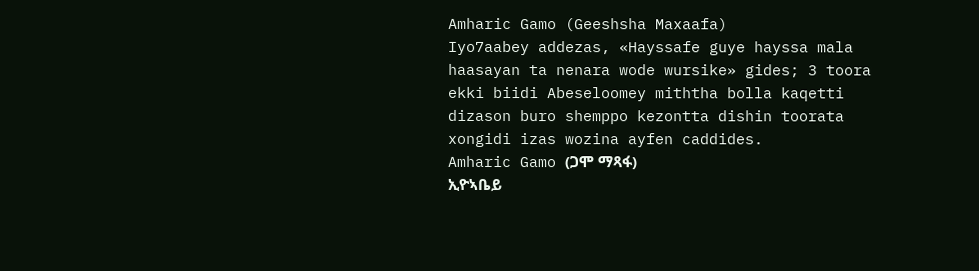Amharic Gamo (Geeshsha Maxaafa)
Iyo7aabey addezas, «Hayssafe guye hayssa mala haasayan ta nenara wode wursike» gides; 3 toora ekki biidi Abeseloomey miththa bolla kaqetti dizason buro shemppo kezontta dishin toorata xongidi izas wozina ayfen caddides.
Amharic Gamo (ጋሞ ማጻፋ)
ኢዮኣቤይ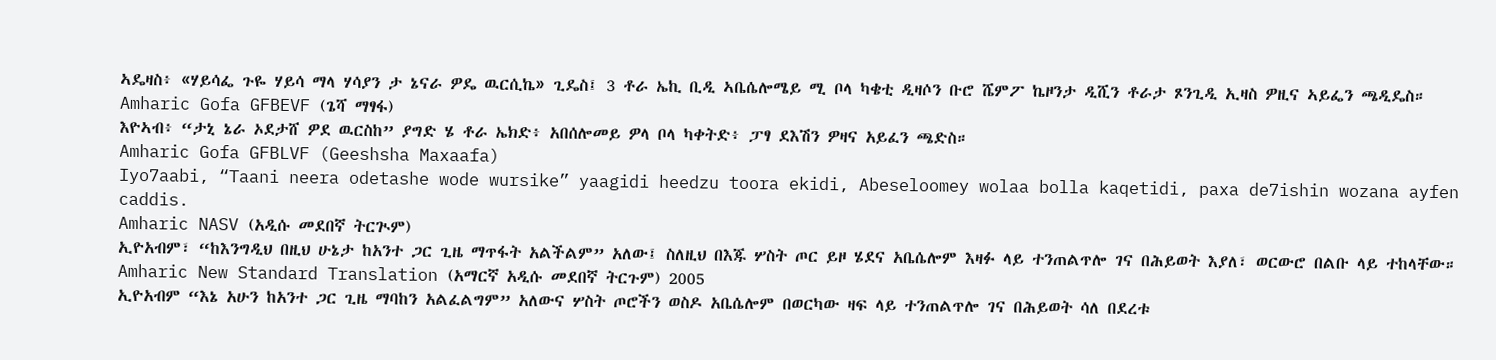ኣዴዛስ፥ «ሃይሳፌ ጉዬ ሃይሳ ማላ ሃሳያን ታ ኔናራ ዎዴ ዉርሲኬ» ጊዴስ፤ 3 ቶራ ኤኪ ቢዲ ኣቤሴሎሜይ ሚ ቦላ ካቄቲ ዲዛሶን ቡሮ ሼምፖ ኬዞንታ ዲሺን ቶራታ ጾንጊዲ ኢዛስ ዎዚና ኣይፌን ጫዲዴስ።
Amharic Gofa GFBEVF (ጌሻ ማፃፋ)
እዮኣብ፥ “ታኒ ኔራ ኦደታሸ ዎደ ዉርስከ” ያግድ ሄ ቶራ ኤክድ፥ አበሰሎመይ ዎላ ቦላ ካቀትድ፥ ፓፃ ደእሽን ዎዛና አይፈን ጫድስ።
Amharic Gofa GFBLVF (Geeshsha Maxaafa)
Iyo7aabi, “Taani neera odetashe wode wursike” yaagidi heedzu toora ekidi, Abeseloomey wolaa bolla kaqetidi, paxa de7ishin wozana ayfen caddis.
Amharic NASV (አዲሱ መደበኛ ትርጒም)
ኢዮአብም፣ “ከእንግዲህ በዚህ ሁኔታ ከአንተ ጋር ጊዜ ማጥፋት አልችልም” አለው፤ ስለዚህ በእጁ ሦስት ጦር ይዞ ሄደና አቤሴሎም እዛፉ ላይ ተንጠልጥሎ ገና በሕይወት እያለ፣ ወርውሮ በልቡ ላይ ተከላቸው።
Amharic New Standard Translation (አማርኛ አዲሱ መደበኛ ትርጉም) 2005
ኢዮአብም “እኔ አሁን ከአንተ ጋር ጊዜ ማባከን አልፈልግም” አለውና ሦስት ጦሮችን ወስዶ አቤሴሎም በወርካው ዛፍ ላይ ተንጠልጥሎ ገና በሕይወት ሳለ በደረቱ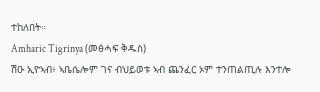ተከለበት።
Amharic Tigrinya (መፅሓፍ ቅዱስ)
ሽዑ ኢዮኣብ፥ ኣቤሴሎም ገና ብህይወቱ ኣብ ጨንፈር ኦም ተንጠልጢሉ እንተሎ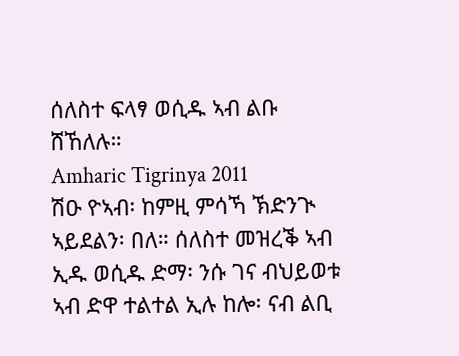ሰለስተ ፍላፃ ወሲዱ ኣብ ልቡ ሸኸለሉ።
Amharic Tigrinya 2011
ሽዑ ዮኣብ፡ ከምዚ ምሳኻ ኽድንጒ ኣይደልን፡ በለ። ሰለስተ መዝረቕ ኣብ ኢዱ ወሲዱ ድማ፡ ንሱ ገና ብህይወቱ ኣብ ድዋ ተልተል ኢሉ ከሎ፡ ናብ ልቢ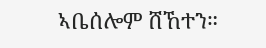ኣቤሰሎም ሸኸተን።